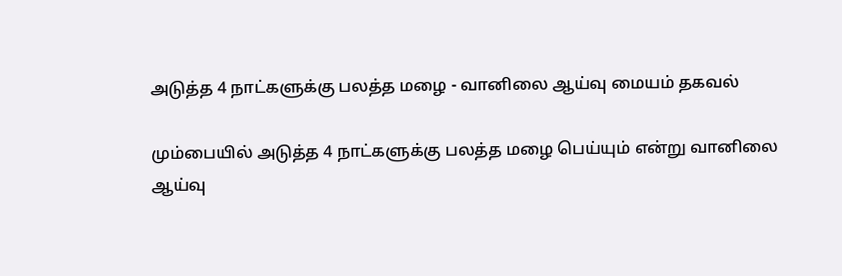அடுத்த 4 நாட்களுக்கு பலத்த மழை - வானிலை ஆய்வு மையம் தகவல்

மும்பையில் அடுத்த 4 நாட்களுக்கு பலத்த மழை பெய்யும் என்று வானிலை ஆய்வு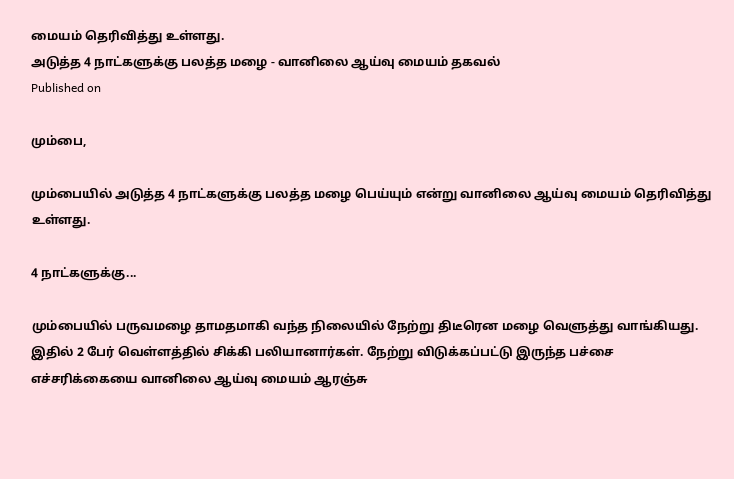மையம் தெரிவித்து உள்ளது.
அடுத்த 4 நாட்களுக்கு பலத்த மழை - வானிலை ஆய்வு மையம் தகவல்
Published on

மும்பை,

மும்பையில் அடுத்த 4 நாட்களுக்கு பலத்த மழை பெய்யும் என்று வானிலை ஆய்வு மையம் தெரிவித்து உள்ளது.

4 நாட்களுக்கு...

மும்பையில் பருவமழை தாமதமாகி வந்த நிலையில் நேற்று திடீரென மழை வெளுத்து வாங்கியது. இதில் 2 பேர் வெள்ளத்தில் சிக்கி பலியானார்கள். நேற்று விடுக்கப்பட்டு இருந்த பச்சை எச்சரிக்கையை வானிலை ஆய்வு மையம் ஆரஞ்சு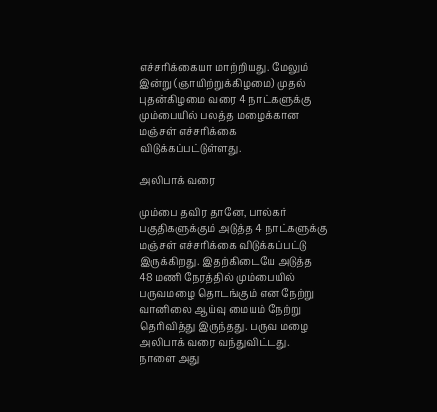எச்சரிக்கையா மாற்றியது. மேலும் இன்று (ஞாயிற்றுக்கிழமை) முதல் புதன்கிழமை வரை 4 நாட்களுக்கு மும்பையில் பலத்த மழைக்கான மஞ்சள் எச்சரிக்கை விடுக்கப்பட்டுள்ளது.

அலிபாக் வரை

மும்பை தவிர தானே, பால்கர் பகுதிகளுக்கும் அடுத்த 4 நாட்களுக்கு மஞ்சள் எச்சரிக்கை விடுக்கப்பட்டு இருக்கிறது. இதற்கிடையே அடுத்த 48 மணி நேரத்தில் மும்பையில் பருவமழை தொடங்கும் என நேற்று வானிலை ஆய்வு மையம் நேற்று தெரிவித்து இருந்தது. பருவ மழை அலிபாக் வரை வந்துவிட்டது. நாளை அது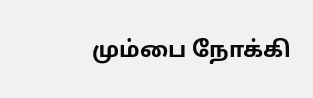மும்பை நோக்கி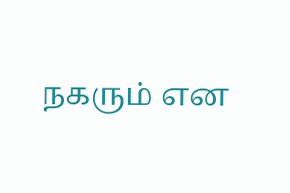நகரும் என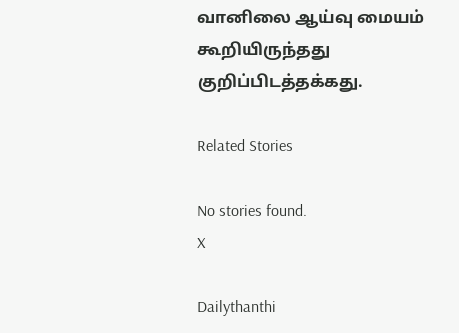வானிலை ஆய்வு மையம் கூறியிருந்தது குறிப்பிடத்தக்கது.

Related Stories

No stories found.
X

Dailythanthi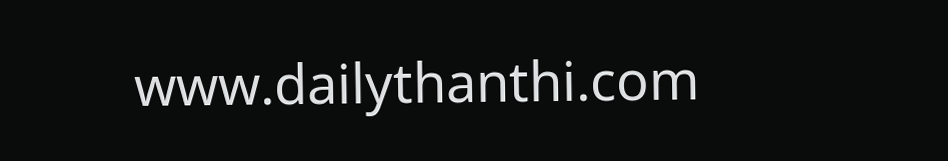www.dailythanthi.com